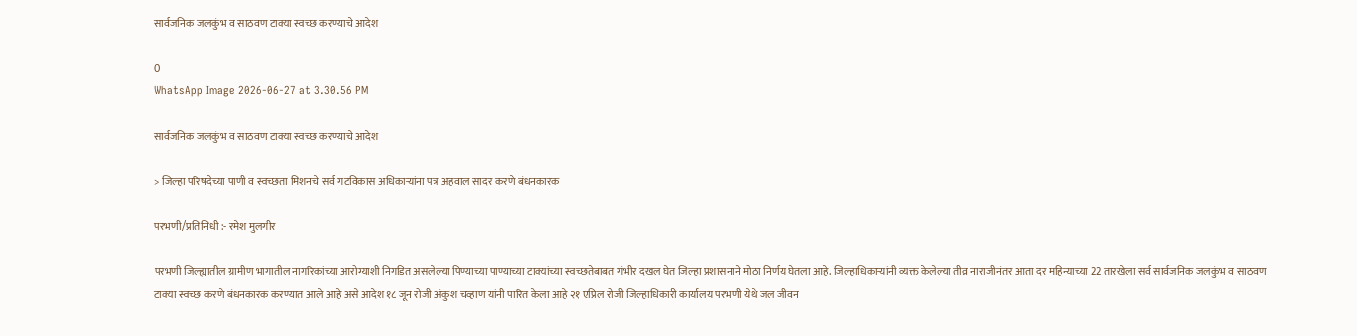सार्वजनिक जलकुंभ व साठवण टाक्या स्वच्छ करण्याचे आदेश

0
WhatsApp Image 2026-06-27 at 3.30.56 PM

सार्वजनिक जलकुंभ व साठवण टाक्या स्वच्छ करण्याचे आदेश

> जिल्हा परिषदेच्या पाणी व स्वच्छता मिशनचे सर्व गटविकास अधिकाऱ्यांना पत्र अहवाल सादर करणे बंधनकारक

परभणी/प्रतिनिधी :- रमेश मुलगीर

परभणी जिल्ह्यातील ग्रामीण भागातील नागरिकांच्या आरोग्याशी निगडित असलेल्या पिण्याच्या पाण्याच्या टाक्यांच्या स्वच्छतेबाबत गंभीर दखल घेत जिल्हा प्रशासनाने मोठा निर्णय घेतला आहे. जिल्हाधिकाऱ्यांनी व्यक्त केलेल्या तीव्र नाराजीनंतर आता दर महिन्याच्या 22 तारखेला सर्व सार्वजनिक जलकुंभ व साठवण टाक्या स्वच्छ करणे बंधनकारक करण्यात आले आहे असे आदेश १८ जून रोजी अंकुश चव्हाण यांनी पारित केला आहे २१ एप्रिल रोजी जिल्हाधिकारी कार्यालय परभणी येथे जल जीवन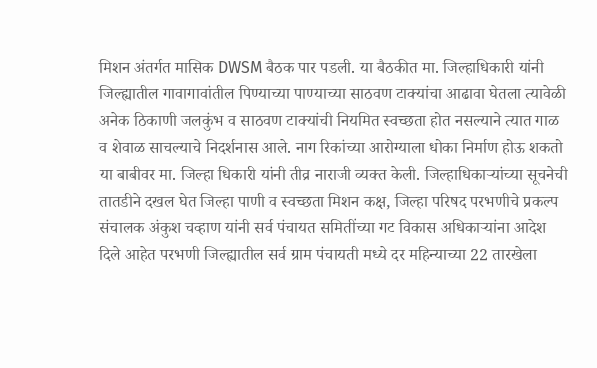मिशन अंतर्गत मासिक DWSM बैठक पार पडली. या बैठकीत मा. जिल्हाधिकारी यांनी जिल्ह्यातील गावागावांतील पिण्याच्या पाण्याच्या साठवण टाक्यांचा आढावा घेतला त्यावेळी अनेक ठिकाणी जलकुंभ व साठवण टाक्यांची नियमित स्वच्छता होत नसल्याने त्यात गाळ व शेवाळ साचल्याचे निदर्शनास आले. नाग रिकांच्या आरोग्याला धोका निर्माण होऊ शकतो या बाबीवर मा. जिल्हा धिकारी यांनी तीव्र नाराजी व्यक्त केली. जिल्हाधिकाऱ्यांच्या सूचनेची तातडीने दखल घेत जिल्हा पाणी व स्वच्छता मिशन कक्ष, जिल्हा परिषद परभणीचे प्रकल्प संचालक अंकुश चव्हाण यांनी सर्व पंचायत समितींच्या गट विकास अधिकाऱ्यांना आदेश दिले आहेत परभणी जिल्ह्यातील सर्व ग्राम पंचायती मध्ये दर महिन्याच्या 22 तारखेला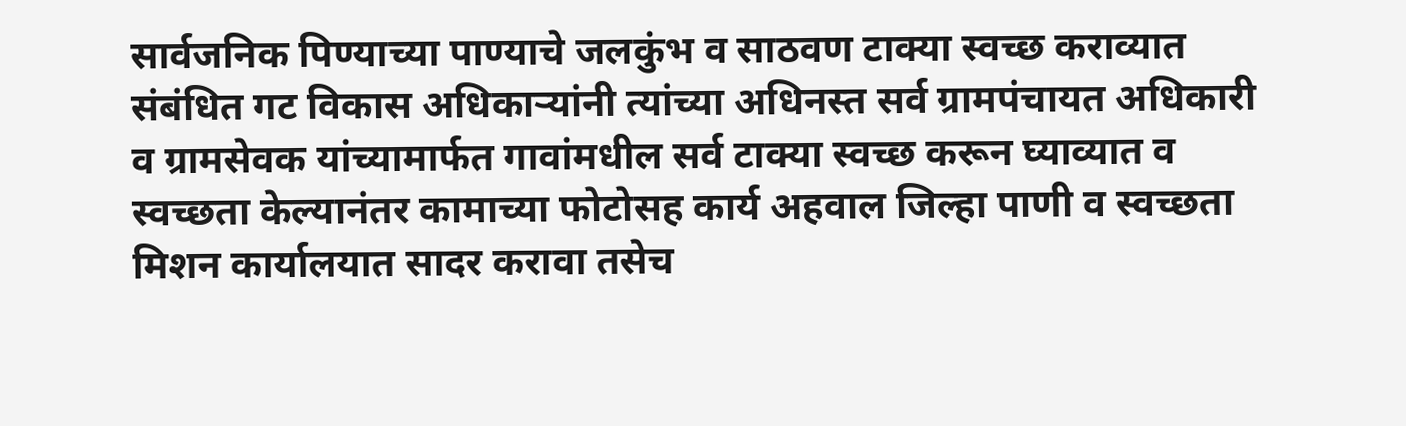सार्वजनिक पिण्याच्या पाण्याचे जलकुंभ व साठवण टाक्या स्वच्छ कराव्यात संबंधित गट विकास अधिकाऱ्यांनी त्यांच्या अधिनस्त सर्व ग्रामपंचायत अधिकारी व ग्रामसेवक यांच्यामार्फत गावांमधील सर्व टाक्या स्वच्छ करून घ्याव्यात व स्वच्छता केल्यानंतर कामाच्या फोटोसह कार्य अहवाल जिल्हा पाणी व स्वच्छता मिशन कार्यालयात सादर करावा तसेच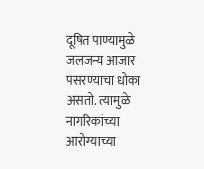दूषित पाण्यामुळे जलजन्य आजार पसरण्याचा धोका असतो. त्यामुळे नागरिकांच्या आरोग्याच्या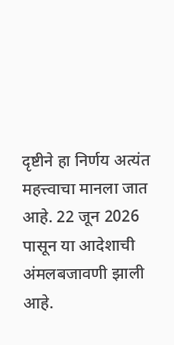दृष्टीने हा निर्णय अत्यंत महत्त्वाचा मानला जात आहे. 22 जून 2026 पासून या आदेशाची अंमलबजावणी झाली आहे.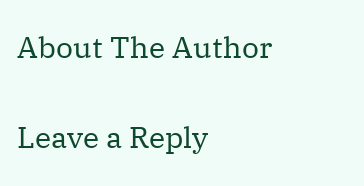About The Author

Leave a Reply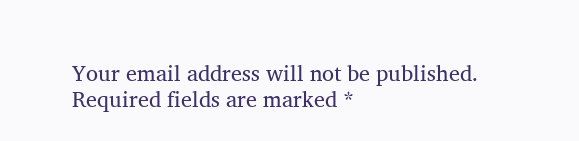Your email address will not be published. Required fields are marked *